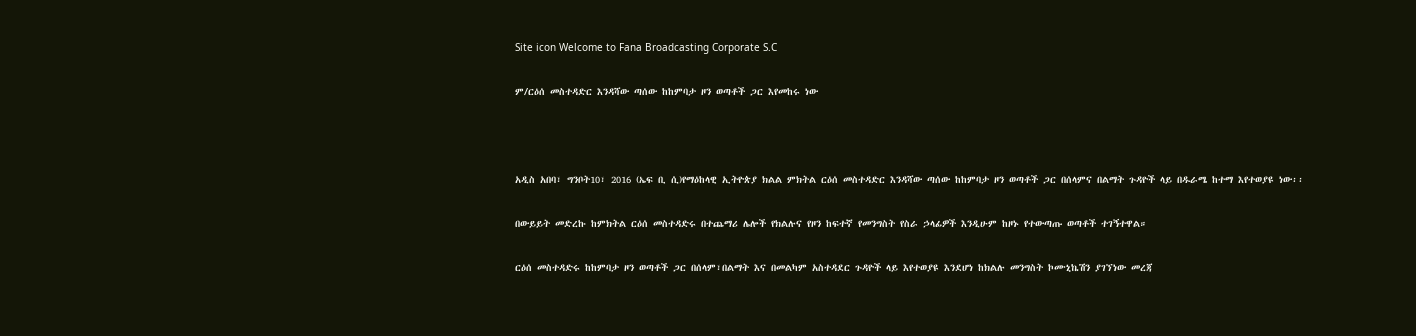Site icon Welcome to Fana Broadcasting Corporate S.C

ም/ርዕሰ መስተዳድር እንዳሻው ጣሰው ከከምባታ ዞን ወጣቶች ጋር እየመከሩ ነው



አዲስ አበባ፣ ግንቦት10፣ 2016 (ኤፍ ቢ ሲ)የማዕከላዊ ኢትዮጵያ ክልል ምክትል ርዕሰ መስተዳድር እንዳሻው ጣሰው ከከምባታ ዞን ወጣቶች ጋር በሰላምና በልማት ጉዳዮች ላይ በዱራሜ ከተማ እየተወያዩ ነው፡፡

በውይይት መድረኩ ከምክትል ርዕሰ መስተዳድሩ በተጨማሪ ሌሎች የክልሉና የዞን ከፍተኛ የመንግስት የስራ ኃላፊዎች እንዲሁም ከዞኑ የተውጣጡ ወጣቶች ተገኝተዋል።

ርዕሰ መስተዳድሩ ከከምባታ ዞን ወጣቶች ጋር በሰላም፣በልማት እና በመልካም አስተዳደር ጉዳዮች ላይ እየተወያዩ እንደሆነ ከክልሉ መንግስት ኮሙኒኬሽን ያገኘነው መረጃ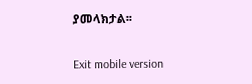ያመላክታል፡፡

Exit mobile version